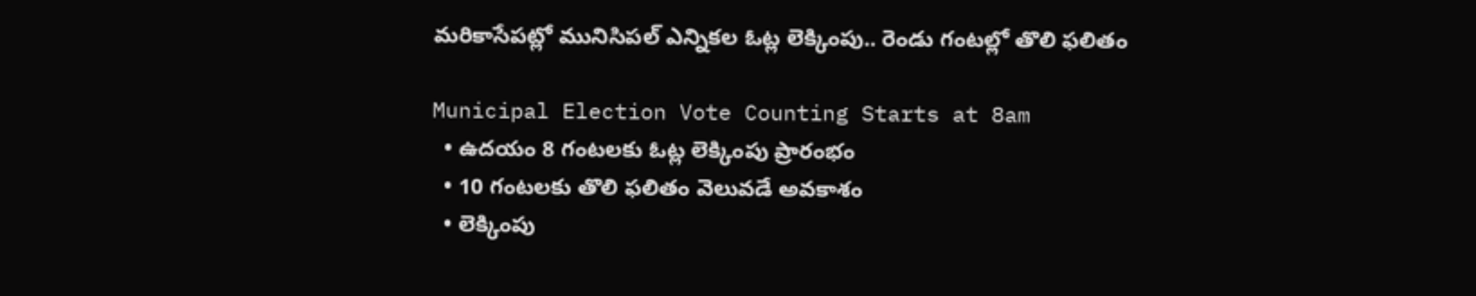మరికాసేపట్లో మునిసిపల్ ఎన్నికల ఓట్ల లెక్కింపు.. రెండు గంటల్లో తొలి ఫలితం

Municipal Election Vote Counting Starts at 8am
  • ఉదయం 8 గంటలకు ఓట్ల లెక్కింపు ప్రారంభం
  • 10 గంటలకు తొలి ఫలితం వెలువడే అవకాశం
  • లెక్కింపు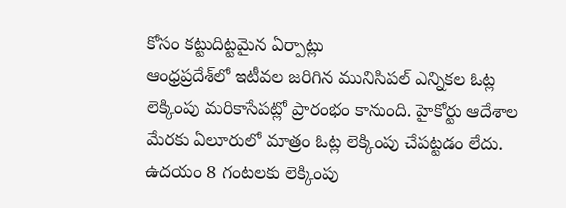కోసం కట్టుదిట్టమైన ఏర్పాట్లు
ఆంధ్రప్రదేశ్‌లో ఇటీవల జరిగిన మునిసిపల్ ఎన్నికల ఓట్ల లెక్కింపు మరికాసేపట్లో ప్రారంభం కానుంది. హైకోర్టు ఆదేశాల మేరకు ఏలూరులో మాత్రం ఓట్ల లెక్కింపు చేపట్టడం లేదు. ఉదయం 8 గంటలకు లెక్కింపు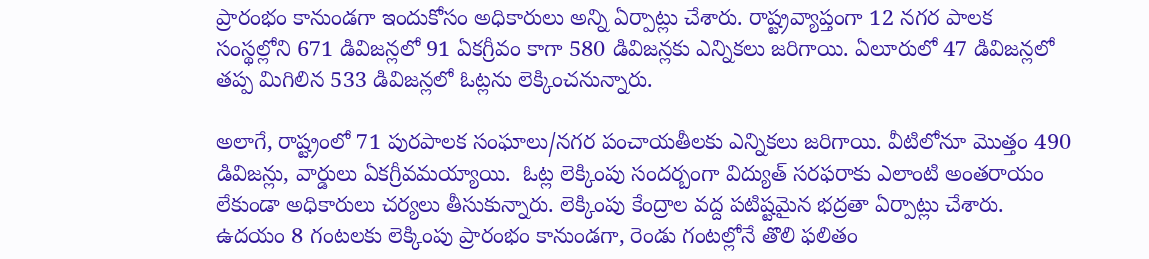ప్రారంభం కానుండగా ఇందుకోసం అధికారులు అన్ని ఏర్పాట్లు చేశారు. రాష్ట్రవ్యాప్తంగా 12 నగర పాలక సంస్థల్లోని 671 డివిజన్లలో 91 ఏకగ్రీవం కాగా 580 డివిజన్లకు ఎన్నికలు జరిగాయి. ఏలూరులో 47 డివిజన్లలో తప్ప మిగిలిన 533 డివిజన్లలో ఓట్లను లెక్కించనున్నారు.

అలాగే, రాష్ట్రంలో 71 పురపాలక సంఘాలు/నగర పంచాయతీలకు ఎన్నికలు జరిగాయి. వీటిలోనూ మొత్తం 490 డివిజన్లు, వార్డులు ఏకగ్రీవమయ్యాయి.  ఓట్ల లెక్కింపు సందర్బంగా విద్యుత్ సరఫరాకు ఎలాంటి అంతరాయం లేకుండా అధికారులు చర్యలు తీసుకున్నారు. లెక్కింపు కేంద్రాల వద్ద పటిష్టమైన భద్రతా ఏర్పాట్లు చేశారు. ఉదయం 8 గంటలకు లెక్కింపు ప్రారంభం కానుండగా, రెండు గంటల్లోనే తొలి ఫలితం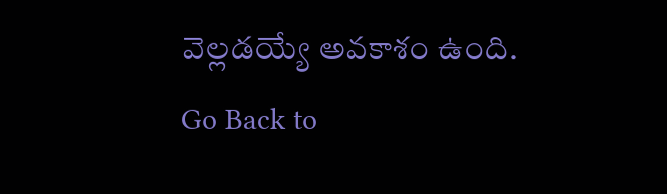వెల్లడయ్యే అవకాశం ఉంది.
Go Back to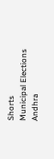Shorts
Municipal Elections
Andhra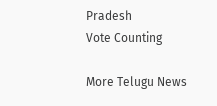Pradesh
Vote Counting

More Telugu News